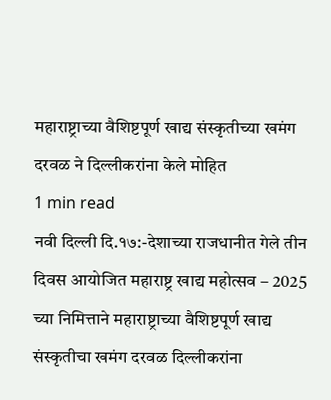महाराष्ट्राच्या वैशिष्टपूर्ण खाद्य संस्कृतीच्या खमंग दरवळ ने दिल्लीकरांना केले मोहित
1 min read
नवी दिल्ली दि.१७:-देशाच्या राजधानीत गेले तीन दिवस आयोजित महाराष्ट्र खाद्य महोत्सव – 2025 च्या निमित्ताने महाराष्ट्राच्या वैशिष्टपूर्ण खाद्य संस्कृतीचा खमंग दरवळ दिल्लीकरांना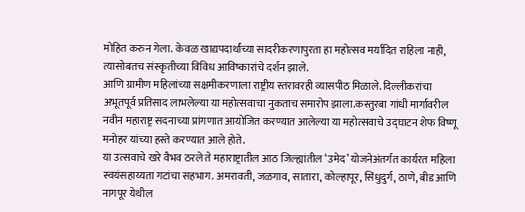मोहित करुन गेला. केवळ खाद्यपदार्थांच्या सादरीकरणापुरता हा महोत्सव मर्यादित राहिला नाही, त्यासोबतच संस्कृतीच्या विविध आविष्कारांचे दर्शन झाले.
आणि ग्रामीण महिलांच्या सक्षमीकरणाला राष्ट्रीय स्तरावरही व्यासपीठ मिळाले. दिल्लीकरांचा अभूतपूर्व प्रतिसाद लाभलेल्या या महोत्सवाचा नुकताच समारोप झाला.कस्तुरबा गांधी मार्गावरील नवीन महाराष्ट्र सदनाच्या प्रांगणात आयोजित करण्यात आलेल्या या महोत्सवाचे उद्घाटन शेफ विष्णू मनोहर यांच्या हस्ते करण्यात आले होते.
या उत्सवाचे खरे वैभव ठरले ते महाराष्ट्रातील आठ जिल्ह्यांतील ‘उमेद’ योजनेअंतर्गत कार्यरत महिला स्वयंसहाय्यता गटांचा सहभाग. अमरावती, जळगाव, सातारा, कोल्हापूर, सिंधुदुर्ग, ठाणे, बीड आणि नागपूर येथील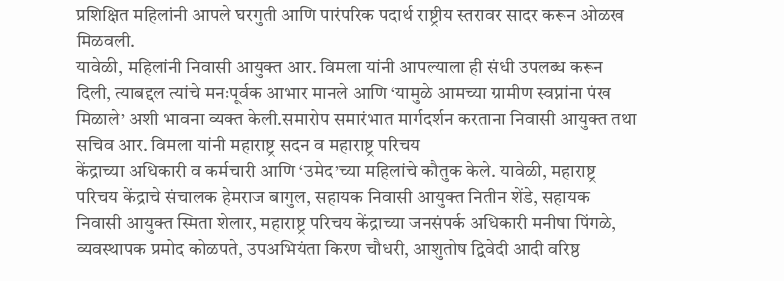प्रशिक्षित महिलांनी आपले घरगुती आणि पारंपरिक पदार्थ राष्ट्रीय स्तरावर सादर करून ओळख मिळवली.
यावेळी, महिलांनी निवासी आयुक्त आर. विमला यांनी आपल्याला ही संधी उपलब्ध करून दिली, त्याबद्दल त्यांचे मनःपूर्वक आभार मानले आणि ‘यामुळे आमच्या ग्रामीण स्वप्नांना पंख मिळाले’ अशी भावना व्यक्त केली.समारोप समारंभात मार्गदर्शन करताना निवासी आयुक्त तथा सचिव आर. विमला यांनी महाराष्ट्र सदन व महाराष्ट्र परिचय
केंद्राच्या अधिकारी व कर्मचारी आणि ‘उमेद’च्या महिलांचे कौतुक केले. यावेळी, महाराष्ट्र परिचय केंद्राचे संचालक हेमराज बागुल, सहायक निवासी आयुक्त नितीन शेंडे, सहायक निवासी आयुक्त स्मिता शेलार, महाराष्ट्र परिचय केंद्राच्या जनसंपर्क अधिकारी मनीषा पिंगळे, व्यवस्थापक प्रमोद कोळपते, उपअभियंता किरण चौधरी, आशुतोष द्विवेदी आदी वरिष्ठ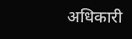अधिकारी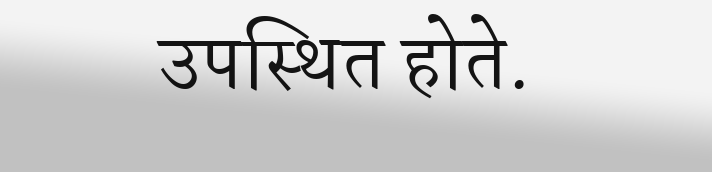उपस्थित होते.